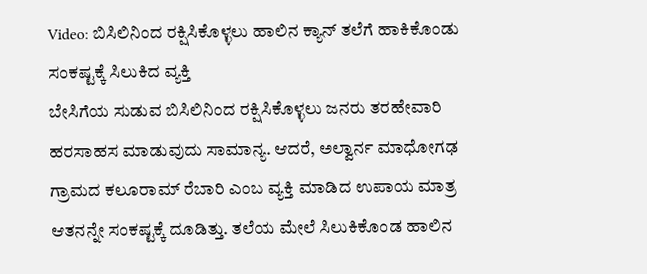Video: ಬಿಸಿಲಿನಿಂದ ರಕ್ಷಿಸಿಕೊಳ್ಳಲು ಹಾಲಿನ ಕ್ಯಾನ್ ತಲೆಗೆ ಹಾಕಿಕೊಂಡು ಸಂಕಷ್ಟಕ್ಕೆ ಸಿಲುಕಿದ ವ್ಯಕ್ತಿ
ಬೇಸಿಗೆಯ ಸುಡುವ ಬಿಸಿಲಿನಿಂದ ರಕ್ಷಿಸಿಕೊಳ್ಳಲು ಜನರು ತರಹೇವಾರಿ ಹರಸಾಹಸ ಮಾಡುವುದು ಸಾಮಾನ್ಯ. ಆದರೆ, ಅಲ್ವಾರ್ನ ಮಾಧೋಗಢ ಗ್ರಾಮದ ಕಲೂರಾಮ್ ರೆಬಾರಿ ಎಂಬ ವ್ಯಕ್ತಿ ಮಾಡಿದ ಉಪಾಯ ಮಾತ್ರ ಆತನನ್ನೇ ಸಂಕಷ್ಟಕ್ಕೆ ದೂಡಿತ್ತು. ತಲೆಯ ಮೇಲೆ ಸಿಲುಕಿಕೊಂಡ ಹಾಲಿನ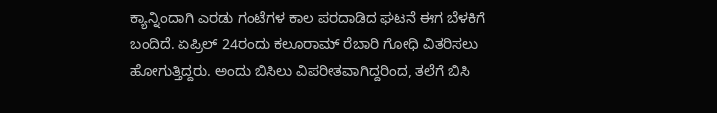ಕ್ಯಾನ್ನಿಂದಾಗಿ ಎರಡು ಗಂಟೆಗಳ ಕಾಲ ಪರದಾಡಿದ ಘಟನೆ ಈಗ ಬೆಳಕಿಗೆ ಬಂದಿದೆ. ಏಪ್ರಿಲ್ 24ರಂದು ಕಲೂರಾಮ್ ರೆಬಾರಿ ಗೋಧಿ ವಿತರಿಸಲು ಹೋಗುತ್ತಿದ್ದರು. ಅಂದು ಬಿಸಿಲು ವಿಪರೀತವಾಗಿದ್ದರಿಂದ, ತಲೆಗೆ ಬಿಸಿ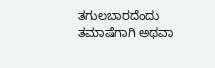ತಗುಲಬಾರದೆಂದು ತಮಾಷೆಗಾಗಿ ಅಥವಾ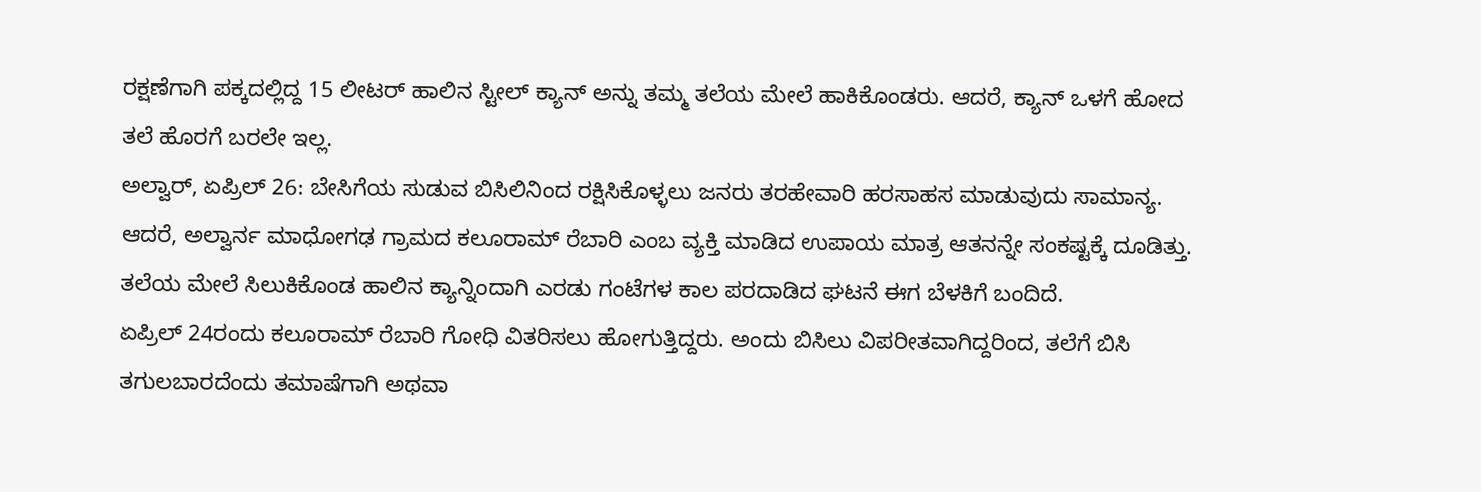ರಕ್ಷಣೆಗಾಗಿ ಪಕ್ಕದಲ್ಲಿದ್ದ 15 ಲೀಟರ್ ಹಾಲಿನ ಸ್ಟೀಲ್ ಕ್ಯಾನ್ ಅನ್ನು ತಮ್ಮ ತಲೆಯ ಮೇಲೆ ಹಾಕಿಕೊಂಡರು. ಆದರೆ, ಕ್ಯಾನ್ ಒಳಗೆ ಹೋದ ತಲೆ ಹೊರಗೆ ಬರಲೇ ಇಲ್ಲ.
ಅಲ್ವಾರ್, ಏಪ್ರಿಲ್ 26: ಬೇಸಿಗೆಯ ಸುಡುವ ಬಿಸಿಲಿನಿಂದ ರಕ್ಷಿಸಿಕೊಳ್ಳಲು ಜನರು ತರಹೇವಾರಿ ಹರಸಾಹಸ ಮಾಡುವುದು ಸಾಮಾನ್ಯ. ಆದರೆ, ಅಲ್ವಾರ್ನ ಮಾಧೋಗಢ ಗ್ರಾಮದ ಕಲೂರಾಮ್ ರೆಬಾರಿ ಎಂಬ ವ್ಯಕ್ತಿ ಮಾಡಿದ ಉಪಾಯ ಮಾತ್ರ ಆತನನ್ನೇ ಸಂಕಷ್ಟಕ್ಕೆ ದೂಡಿತ್ತು. ತಲೆಯ ಮೇಲೆ ಸಿಲುಕಿಕೊಂಡ ಹಾಲಿನ ಕ್ಯಾನ್ನಿಂದಾಗಿ ಎರಡು ಗಂಟೆಗಳ ಕಾಲ ಪರದಾಡಿದ ಘಟನೆ ಈಗ ಬೆಳಕಿಗೆ ಬಂದಿದೆ.
ಏಪ್ರಿಲ್ 24ರಂದು ಕಲೂರಾಮ್ ರೆಬಾರಿ ಗೋಧಿ ವಿತರಿಸಲು ಹೋಗುತ್ತಿದ್ದರು. ಅಂದು ಬಿಸಿಲು ವಿಪರೀತವಾಗಿದ್ದರಿಂದ, ತಲೆಗೆ ಬಿಸಿ ತಗುಲಬಾರದೆಂದು ತಮಾಷೆಗಾಗಿ ಅಥವಾ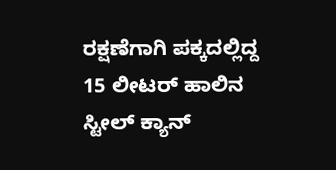ರಕ್ಷಣೆಗಾಗಿ ಪಕ್ಕದಲ್ಲಿದ್ದ 15 ಲೀಟರ್ ಹಾಲಿನ ಸ್ಟೀಲ್ ಕ್ಯಾನ್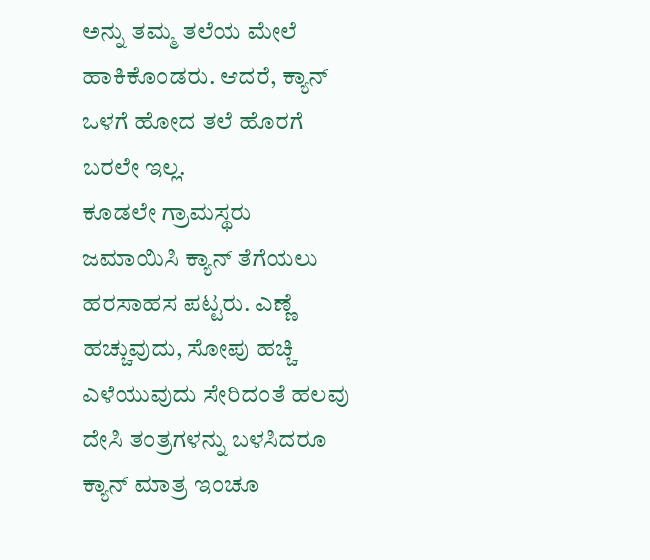ಅನ್ನು ತಮ್ಮ ತಲೆಯ ಮೇಲೆ ಹಾಕಿಕೊಂಡರು. ಆದರೆ, ಕ್ಯಾನ್ ಒಳಗೆ ಹೋದ ತಲೆ ಹೊರಗೆ ಬರಲೇ ಇಲ್ಲ.
ಕೂಡಲೇ ಗ್ರಾಮಸ್ಥರು ಜಮಾಯಿಸಿ ಕ್ಯಾನ್ ತೆಗೆಯಲು ಹರಸಾಹಸ ಪಟ್ಟರು. ಎಣ್ಣೆ ಹಚ್ಚುವುದು, ಸೋಪು ಹಚ್ಚಿ ಎಳೆಯುವುದು ಸೇರಿದಂತೆ ಹಲವು ದೇಸಿ ತಂತ್ರಗಳನ್ನು ಬಳಸಿದರೂ ಕ್ಯಾನ್ ಮಾತ್ರ ಇಂಚೂ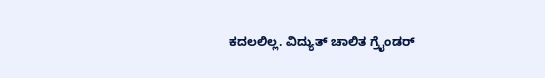ಕದಲಲಿಲ್ಲ. ವಿದ್ಯುತ್ ಚಾಲಿತ ಗ್ರೈಂಡರ್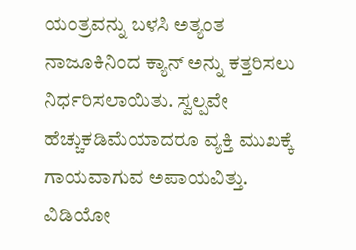ಯಂತ್ರವನ್ನು ಬಳಸಿ ಅತ್ಯಂತ ನಾಜೂಕಿನಿಂದ ಕ್ಯಾನ್ ಅನ್ನು ಕತ್ತರಿಸಲು ನಿರ್ಧರಿಸಲಾಯಿತು. ಸ್ವಲ್ಪವೇ ಹೆಚ್ಚುಕಡಿಮೆಯಾದರೂ ವ್ಯಕ್ತಿ ಮುಖಕ್ಕೆ ಗಾಯವಾಗುವ ಅಪಾಯವಿತ್ತು.
ವಿಡಿಯೋ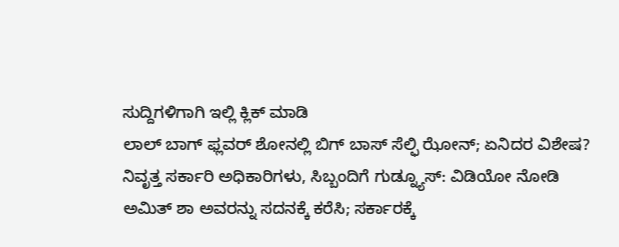ಸುದ್ದಿಗಳಿಗಾಗಿ ಇಲ್ಲಿ ಕ್ಲಿಕ್ ಮಾಡಿ
ಲಾಲ್ ಬಾಗ್ ಫ್ಲವರ್ ಶೋನಲ್ಲಿ ಬಿಗ್ ಬಾಸ್ ಸೆಲ್ಫಿ ಝೋನ್; ಏನಿದರ ವಿಶೇಷ?
ನಿವೃತ್ತ ಸರ್ಕಾರಿ ಅಧಿಕಾರಿಗಳು, ಸಿಬ್ಬಂದಿಗೆ ಗುಡ್ನ್ಯೂಸ್: ವಿಡಿಯೋ ನೋಡಿ
ಅಮಿತ್ ಶಾ ಅವರನ್ನು ಸದನಕ್ಕೆ ಕರೆಸಿ; ಸರ್ಕಾರಕ್ಕೆ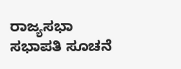ರಾಜ್ಯಸಭಾ ಸಭಾಪತಿ ಸೂಚನೆ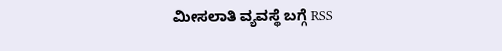ಮೀಸಲಾತಿ ವ್ಯವಸ್ಥೆ ಬಗ್ಗೆ RSS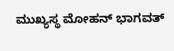ಮುಖ್ಯಸ್ಥ ಮೋಹನ್ ಭಾಗವತ್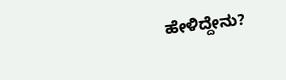ಹೇಳಿದ್ದೇನು?